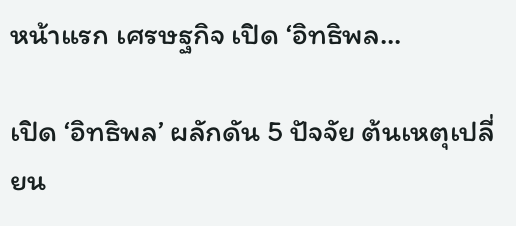หน้าแรก เศรษฐกิจ เปิด ‘อิทธิพล...

เปิด ‘อิทธิพล’ ผลักดัน 5 ปัจจัย ต้นเหตุเปลี่ยน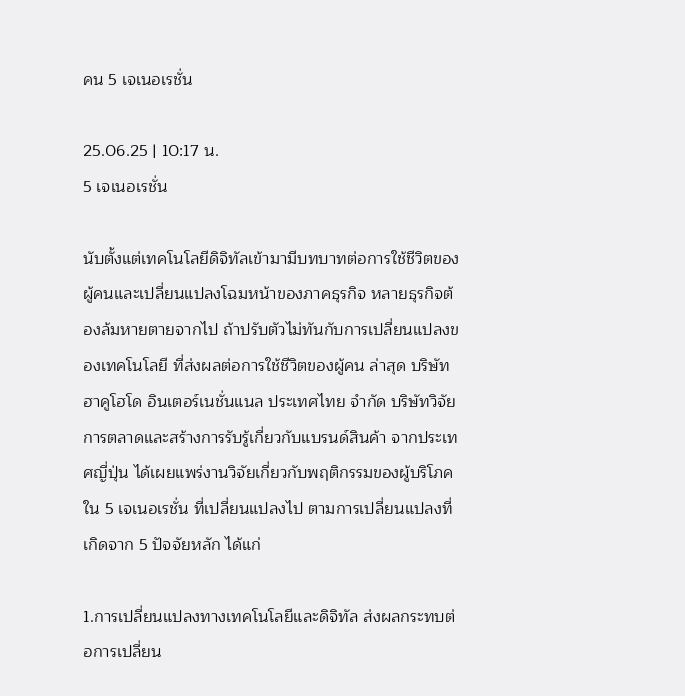คน 5 เจเนอเรชั่น

25.06.25 | 10:17 น.
5 เจเนอเรชั่น

นับตั้งแต่เทคโนโลยีดิจิทัลเข้ามามีบทบาทต่อการใช้ชีวิตของผู้คนและเปลี่ยนแปลงโฉมหน้าของภาคธุรกิจ หลายธุรกิจต้องล้มหายตายจากไป ถ้าปรับตัวไม่ทันกับการเปลี่ยนแปลงของเทคโนโลยี ที่ส่งผลต่อการใช้ชีวิตของผู้คน ล่าสุด บริษัท ฮาคูโฮโด อินเตอร์เนชั่นแนล ประเทศไทย จำกัด บริษัทวิจัยการตลาดและสร้างการรับรู้เกี่ยวกับแบรนด์สินค้า จากประเทศญี่ปุ่น ได้เผยแพร่งานวิจัยเกี่ยวกับพฤติกรรมของผู้บริโภคใน 5 เจเนอเรชั่น ที่เปลี่ยนแปลงไป ตามการเปลี่ยนแปลงที่เกิดจาก 5 ปัจจัยหลัก ได้แก่

1.การเปลี่ยนแปลงทางเทคโนโลยีและดิจิทัล ส่งผลกระทบต่อการเปลี่ยน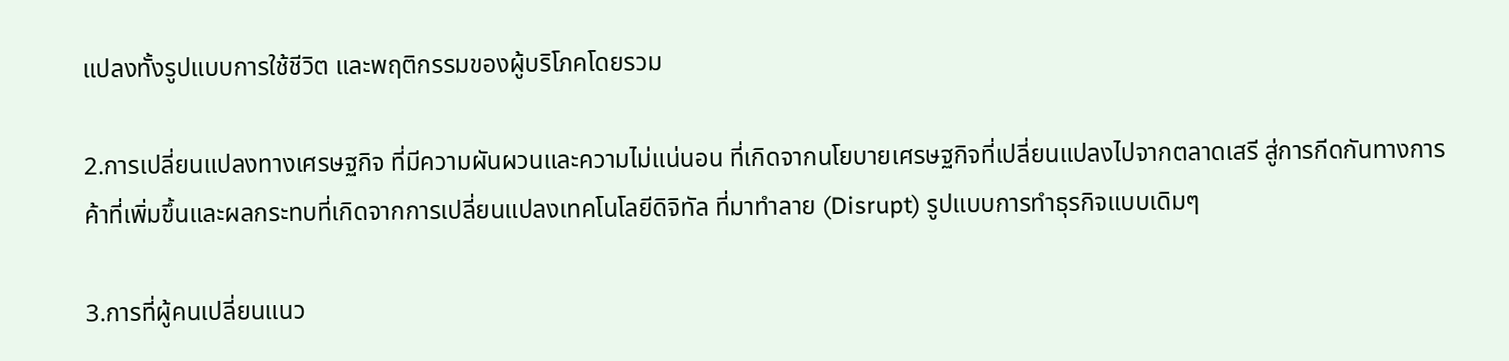แปลงทั้งรูปแบบการใช้ชีวิต และพฤติกรรมของผู้บริโภคโดยรวม

2.การเปลี่ยนแปลงทางเศรษฐกิจ ที่มีความผันผวนและความไม่แน่นอน ที่เกิดจากนโยบายเศรษฐกิจที่เปลี่ยนแปลงไปจากตลาดเสรี สู่การกีดกันทางการค้าที่เพิ่มขึ้นและผลกระทบที่เกิดจากการเปลี่ยนแปลงเทคโนโลยีดิจิทัล ที่มาทำลาย (Disrupt) รูปแบบการทำธุรกิจแบบเดิมๆ

3.การที่ผู้คนเปลี่ยนแนว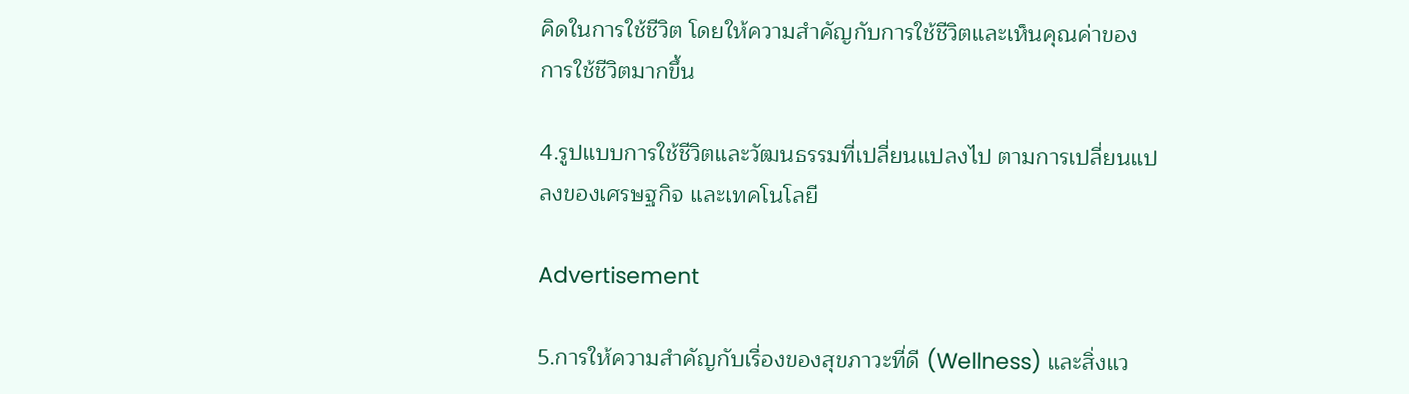คิดในการใช้ชีวิต โดยให้ความสำคัญกับการใช้ชีวิตและเห็นคุณค่าของการใช้ชีวิตมากขึ้น

4.รูปแบบการใช้ชีวิตและวัฒนธรรมที่เปลี่ยนแปลงไป ตามการเปลี่ยนแปลงของเศรษฐกิจ และเทคโนโลยี

Advertisement

5.การให้ความสำคัญกับเรื่องของสุขภาวะที่ดี (Wellness) และสิ่งแว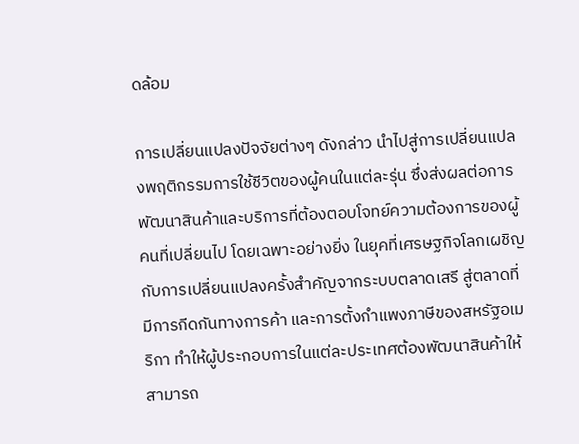ดล้อม

การเปลี่ยนแปลงปัจจัยต่างๆ ดังกล่าว นำไปสู่การเปลี่ยนแปลงพฤติกรรมการใช้ชีวิตของผู้คนในแต่ละรุ่น ซึ่งส่งผลต่อการพัฒนาสินค้าและบริการที่ต้องตอบโจทย์ความต้องการของผู้คนที่เปลี่ยนไป โดยเฉพาะอย่างยิ่ง ในยุคที่เศรษฐกิจโลกเผชิญกับการเปลี่ยนแปลงครั้งสำคัญจากระบบตลาดเสรี สู่ตลาดที่มีการกีดกันทางการค้า และการตั้งกำแพงภาษีของสหรัฐอเมริกา ทำให้ผู้ประกอบการในแต่ละประเทศต้องพัฒนาสินค้าให้สามารถ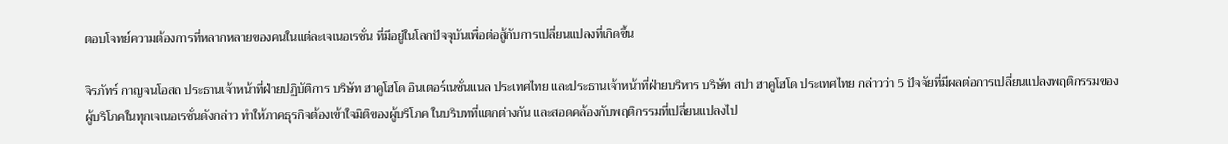ตอบโจทย์ความต้องการที่หลากหลายของคนในแต่ละเจเนอเรชั่น ที่มีอยู่ในโลกปัจจุบันเพื่อต่อสู้กับการเปลี่ยนแปลงที่เกิดขึ้น

จิรภัทร์ กาญจนโอสถ ประธานเจ้าหน้าที่ฝ่ายปฏิบัติการ บริษัท ฮาคูโฮโด อินเตอร์เนชั่นแนล ประเทศไทย และประธานเจ้าหน้าที่ฝ่ายบริหาร บริษัท สปา ฮาคูโฮโด ประเทศไทย กล่าวว่า 5 ปัจจัยที่มีผลต่อการเปลี่ยนแปลงพฤติกรรมของผู้บริโภคในทุกเจเนอเรชั่นดังกล่าว ทำให้ภาคธุรกิจต้องเข้าใจมิติของผู้บริโภค ในบริบทที่แตกต่างกัน และสอดคล้องกับพฤติกรรมที่เปลี่ยนแปลงไป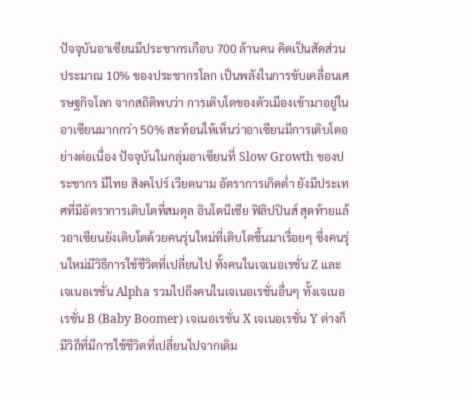ปัจจุบันอาเซียนมีประชากรเกือบ 700 ล้านคน คิดเป็นสัดส่วนประมาณ 10% ของประชากรโลก เป็นพลังในการขับเคลื่อนเศรษฐกิจโลก จากสถิติพบว่า การเติบโตของตัวเมืองเข้ามาอยู่ในอาเซียนมากกว่า 50% สะท้อนให้เห็นว่าอาเซียนมีการเติบโตอย่างต่อเนื่อง ปัจจุบันในกลุ่มอาเซียนที่ Slow Growth ของประชากร มีไทย สิงคโปร์ เวียดนาม อัตราการเกิดต่ำ ยังมีประเทศที่มีอัตราการเติบโตที่สมดุล อินโดนีเซีย ฟิลิปปินส์ สุดท้ายแล้วอาเซียนยังเติบโตด้วยคนรุ่นใหม่ที่เติบโตขึ้นมาเรื่อยๆ ซึ่งคนรุ่นใหม่มีวิธีการใช้ชีวิตที่เปลี่ยนไป ทั้งคนในเจเนอเรชั่น Z และเจเนอเรชั่น Alpha รวมไปถึงคนในเจเนอเรชั่นอื่นๆ ทั้งเจเนอเรชั่น B (Baby Boomer) เจเนอเรชั่น X เจเนอเรชั่น Y ต่างก็มีวิถีที่มีการใช้ชีวิตที่เปลี่ยนไปจากเดิม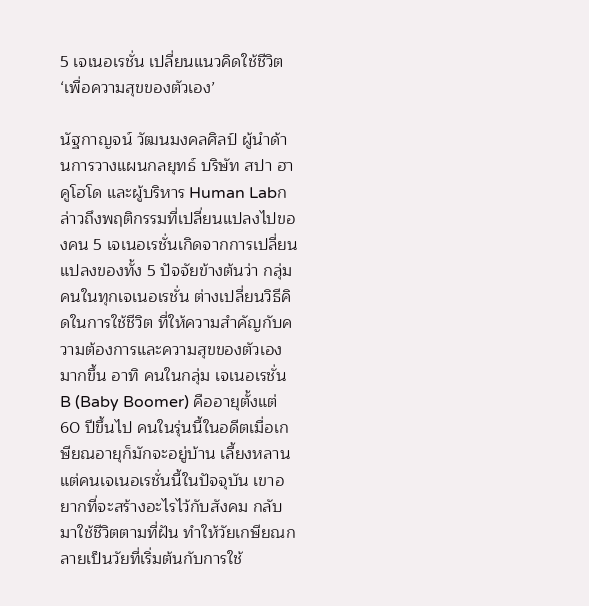5 เจเนอเรชั่น เปลี่ยนแนวคิดใช้ชีวิต ‘เพื่อความสุขของตัวเอง’

นัฐกาญจน์ วัฒนมงคลศิลป์ ผู้นำด้านการวางแผนกลยุทธ์ บริษัท สปา ฮาคูโฮโด และผู้บริหาร Human Labกล่าวถึงพฤติกรรมที่เปลี่ยนแปลงไปของคน 5 เจเนอเรชั่นเกิดจากการเปลี่ยนแปลงของทั้ง 5 ปัจจัยข้างต้นว่า กลุ่มคนในทุกเจเนอเรชั่น ต่างเปลี่ยนวิธีคิดในการใช้ชีวิต ที่ให้ความสำคัญกับความต้องการและความสุขของตัวเองมากขึ้น อาทิ คนในกลุ่ม เจเนอเรชั่น B (Baby Boomer) คืออายุตั้งแต่ 60 ปีขึ้นไป คนในรุ่นนี้ในอดีตเมื่อเกษียณอายุก็มักจะอยู่บ้าน เลี้ยงหลาน แต่คนเจเนอเรชั่นนี้ในปัจจุบัน เขาอยากที่จะสร้างอะไรไว้กับสังคม กลับมาใช้ชีวิตตามที่ฝัน ทำให้วัยเกษียณกลายเป็นวัยที่เริ่มต้นกับการใช้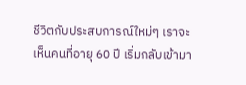ชีวิตกับประสบการณ์ใหม่ๆ เราจะเห็นคนที่อายุ 60 ปี เริ่มกลับเข้ามา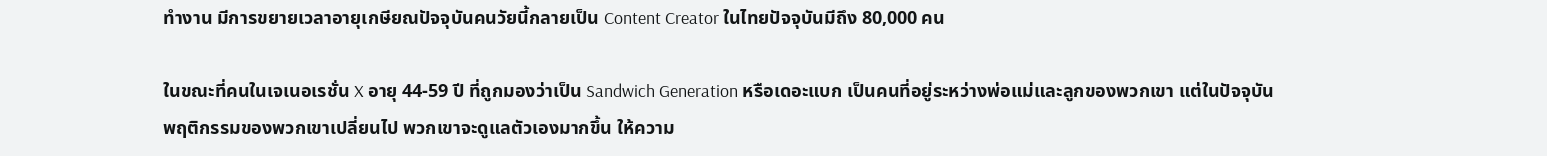ทำงาน มีการขยายเวลาอายุเกษียณปัจจุบันคนวัยนี้กลายเป็น Content Creator ในไทยปัจจุบันมีถึง 80,000 คน

ในขณะที่คนในเจเนอเรชั่น X อายุ 44-59 ปี ที่ถูกมองว่าเป็น Sandwich Generation หรือเดอะแบก เป็นคนที่อยู่ระหว่างพ่อแม่และลูกของพวกเขา แต่ในปัจจุบัน พฤติกรรมของพวกเขาเปลี่ยนไป พวกเขาจะดูแลตัวเองมากขึ้น ให้ความ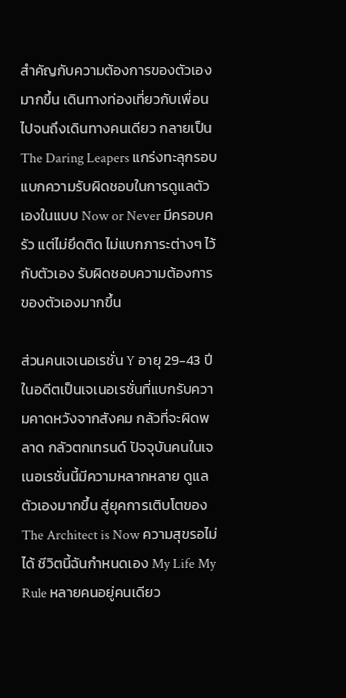สำคัญกับความต้องการของตัวเองมากขึ้น เดินทางท่องเที่ยวกับเพื่อน ไปจนถึงเดินทางคนเดียว กลายเป็น The Daring Leapers แกร่งทะลุกรอบ แบกความรับผิดชอบในการดูแลตัวเองในแบบ Now or Never มีครอบครัว แต่ไม่ยึดติด ไม่แบกภาระต่างๆ ไว้กับตัวเอง รับผิดชอบความต้องการของตัวเองมากขึ้น

ส่วนคนเจเนอเรชั่น Y อายุ 29-43 ปี ในอดีตเป็นเจเนอเรชั่นที่แบกรับความคาดหวังจากสังคม กลัวที่จะผิดพลาด กลัวตกเทรนด์ ปัจจุบันคนในเจเนอเรชั่นนี้มีความหลากหลาย ดูแลตัวเองมากขึ้น สู่ยุคการเติบโตของ The Architect is Now ความสุขรอไม่ได้ ชีวิตนี้ฉันกำหนดเอง My Life My Rule หลายคนอยู่คนเดียว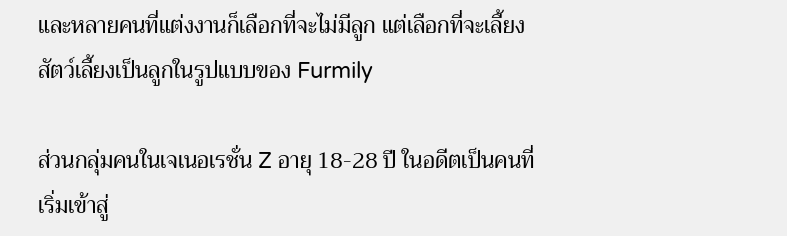และหลายคนที่แต่งงานก็เลือกที่จะไม่มีลูก แต่เลือกที่จะเลี้ยงสัตว์เลี้ยงเป็นลูกในรูปแบบของ Furmily

ส่วนกลุ่มคนในเจเนอเรชั่น Z อายุ 18-28 ปี ในอดีตเป็นคนที่เริ่มเข้าสู่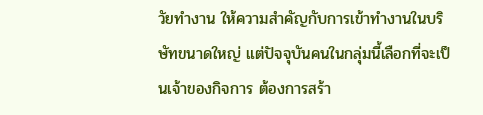วัยทำงาน ให้ความสำคัญกับการเข้าทำงานในบริษัทขนาดใหญ่ แต่ปัจจุบันคนในกลุ่มนี้เลือกที่จะเป็นเจ้าของกิจการ ต้องการสร้า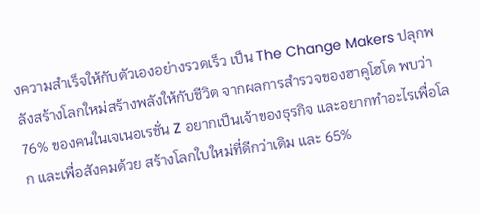งความสำเร็จให้กับตัวเองอย่างรวดเร็ว เป็น The Change Makers ปลุกพลังสร้างโลกใหม่สร้างพลังให้กับชีวิต จากผลการสำรวจของฮาคูโฮโด พบว่า 76% ของคนในเจเนอเรชั่น Z อยากเป็นเจ้าของธุรกิจ และอยากทำอะไรเพื่อโลก และเพื่อสังคมด้วย สร้างโลกใบใหม่ที่ดีกว่าเดิม และ 65%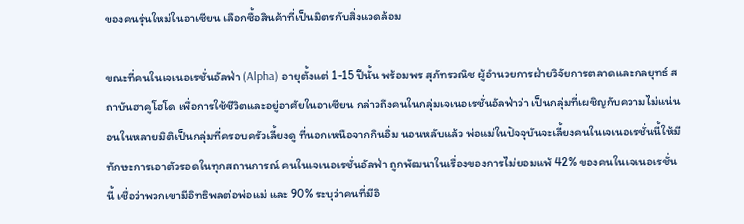ของคนรุ่นใหม่ในอาเซียน เลือกซื้อสินค้าที่เป็นมิตรกับสิ่งแวดล้อม

ขณะที่คนในเจเนอเรชั่นอัลฟ่า (Alpha) อายุตั้งแต่ 1-15 ปีนั้น พร้อมพร สุภัทรวณิช ผู้อำนวยการฝ่ายวิจัยการตลาดและกลยุทธ์ สถาบันฮาคูโฮโด เพื่อการใช้ชีวิตและอยู่อาศัยในอาเซียน กล่าวถึงคนในกลุ่มเจเนอเรชั่นอัลฟ่าว่า เป็นกลุ่มที่เผชิญกับความไม่แน่นอนในหลายมิติเป็นกลุ่มที่ครอบครัวเลี้ยงดู ที่นอกเหนือจากกินอิ่ม นอนหลับแล้ว พ่อแม่ในปัจจุบันจะเลี้ยงคนในเจเนอเรชั่นนี้ให้มีทักษะการเอาตัวรอดในทุกสถานการณ์ คนในเจเนอเรชั่นอัลฟ่า ถูกพัฒนาในเรื่องของการไม่ยอมแพ้ 42% ของคนในเจเนอเรชั่นนี้ เชื่อว่าพวกเขามีอิทธิพลต่อพ่อแม่ และ 90% ระบุว่าคนที่มีอิ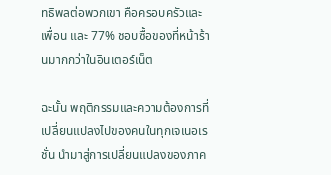ทธิพลต่อพวกเขา คือครอบครัวและเพื่อน และ 77% ชอบซื้อของที่หน้าร้านมากกว่าในอินเตอร์เน็ต

ฉะนั้น พฤติกรรมและความต้องการที่เปลี่ยนแปลงไปของคนในทุกเจเนอเรชั่น นำมาสู่การเปลี่ยนแปลงของภาค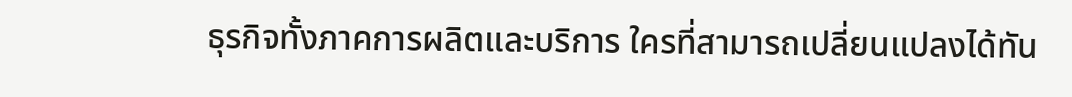ธุรกิจทั้งภาคการผลิตและบริการ ใครที่สามารถเปลี่ยนแปลงได้ทัน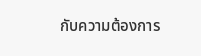กับความต้องการ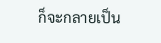ก็จะกลายเป็น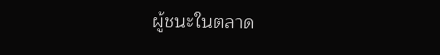ผู้ชนะในตลาด